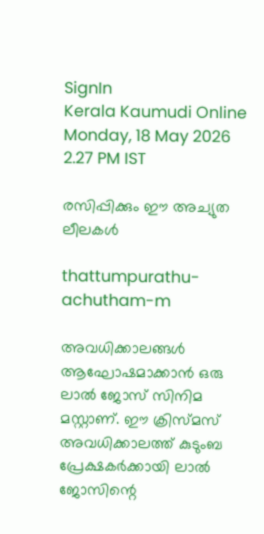SignIn
Kerala Kaumudi Online
Monday, 18 May 2026 2.27 PM IST

രസിപ്പിക്കും ഈ അച്യുത ലീലകൾ

thattumpurathu-achutham-m

അവധിക്കാലങ്ങൾ ആഘോഷമാക്കാൻ ഒരു ലാൽ ജോസ് സിനിമ മസ്റ്റാണ്. ഈ ക്രിസ്മസ് അവധിക്കാലത്ത് കുടുംബ പ്രേക്ഷകർക്കായി ലാൽ ജോസിന്റെ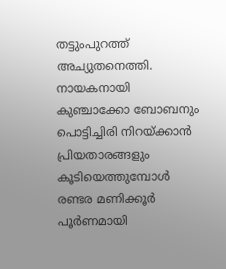തട്ടുംപുറത്ത് അച്യുതനെത്തി. നായകനായി കുഞ്ചാക്കോ ബോബനും പൊട്ടിച്ചിരി നിറയ്ക്കാൻ പ്രിയതാരങ്ങളും കൂടിയെത്തുമ്പോൾ രണ്ടര മണിക്കൂർ പൂർണമായി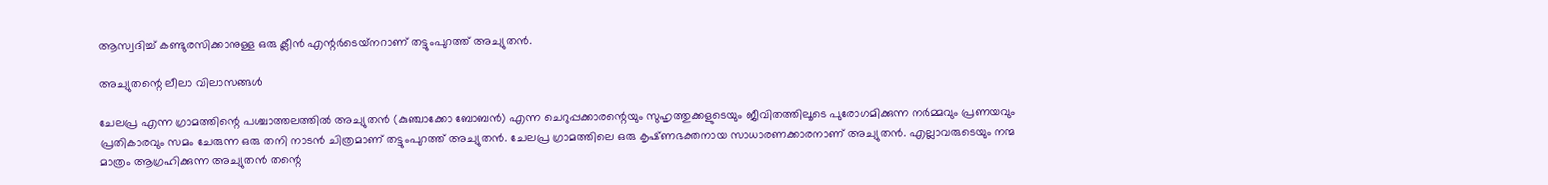ആസ്വദിച്ച് കണ്ടുരസിക്കാനുള്ള ഒരു ക്ലീൻ എന്റ‌ർടെയ്‌നറാണ് തട്ടുംപുറത്ത് അച്യുതൻ.

അച്യുതന്റെ ലീലാ വിലാസങ്ങൾ

ചേലപ്ര എന്ന ഗ്രാമത്തിന്റെ പശ്ചാത്തലത്തിൽ അച്യുതൻ (കുഞ്ചാക്കോ ബോബൻ) എന്ന ചെറുപ്പക്കാരന്റെയും സുഹൃത്തുക്കളുടെയും ജീവിതത്തിലൂടെ പുരോഗമിക്കുന്ന നർമ്മവും പ്രണയവും പ്രതികാരവും സമം ചേരുന്ന ഒരു തനി നാടൻ ചിത്രമാണ് തട്ടുംപുറത്ത് അച്യുതൻ. ചേലപ്ര ഗ്രാമത്തിലെ ഒരു കൃഷ്‌ണഭക്തനായ സാധാരണക്കാരനാണ് അച്യുതൻ. എല്ലാവരുടെയും നന്മ മാത്രം ആഗ്രഹിക്കുന്ന അച്യുതൻ തന്റെ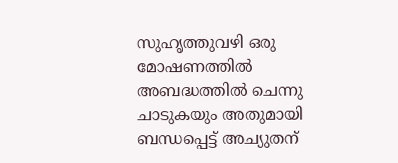സുഹൃത്തുവഴി ഒരു മോഷണത്തിൽ അബദ്ധത്തിൽ ചെന്നു ചാടുകയും അതുമായി ബന്ധപ്പെട്ട് അച്യുതന്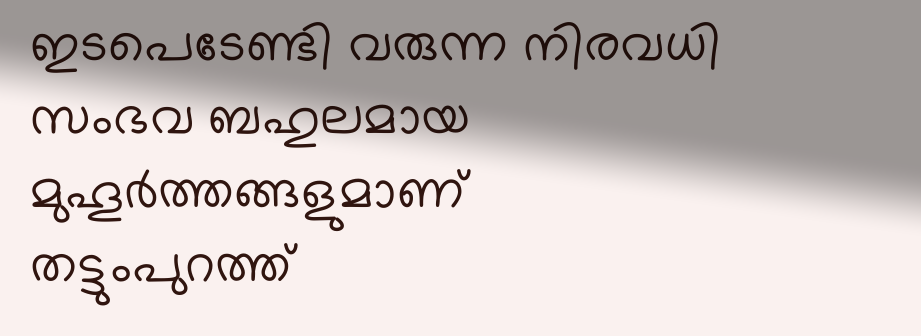ഇടപെടേണ്ടി വരുന്ന നിരവധി സംഭവ ബഹുലമായ മുഹൂർത്തങ്ങളുമാണ് തട്ടുംപുറത്ത്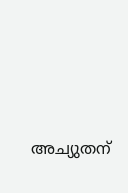അച്യുതന്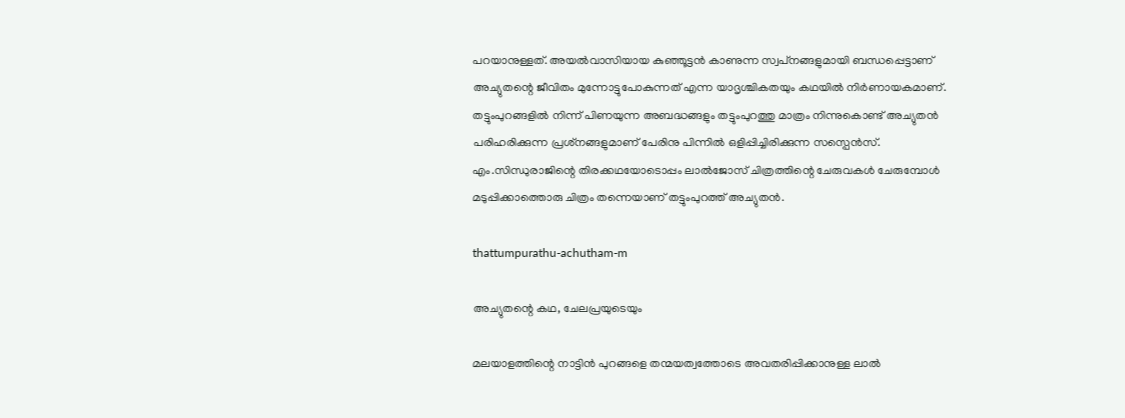പറയാനുള്ളത്. അയൽവാസിയായ കുഞ്ഞൂട്ടൻ കാണുന്ന സ്വപ്‌നങ്ങളുമായി ബന്ധപ്പെട്ടാണ് അച്യുതന്റെ ജീവിതം മുന്നോട്ടുപോകുന്നത് എന്ന യാദൃശ്ചികതയും കഥയിൽ നിർണായകമാണ്. തട്ടുംപുറങ്ങളിൽ നിന്ന് പിണയുന്ന അബദ്ധങ്ങളും തട്ടുംപുറത്തു മാത്രം നിന്നുകൊണ്ട് അച്യുതൻ പരിഹരിക്കുന്ന പ്രശ്‌നങ്ങളുമാണ് പേരിനു പിന്നിൽ ഒളിപ്പിച്ചിരിക്കുന്ന സസ്പെൻസ്. എം.സിന്ധുരാജിന്റെ തിരക്കഥയോടൊപ്പം ലാൽജോസ് ചിത്രത്തിന്റെ ചേരുവകൾ ചേരുമ്പോൾ മടുപ്പിക്കാത്തൊരു ചിത്രം തന്നെയാണ് തട്ടുംപുറത്ത് അച്യുതൻ.

thattumpurathu-achutham-m

അച്യുതന്റെ കഥ, ചേലപ്രയുടെയും

മലയാളത്തിന്റെ നാട്ടിൻ പുറങ്ങളെ തന്മയത്വത്തോടെ അവതരിപ്പിക്കാനുള്ള ലാൽ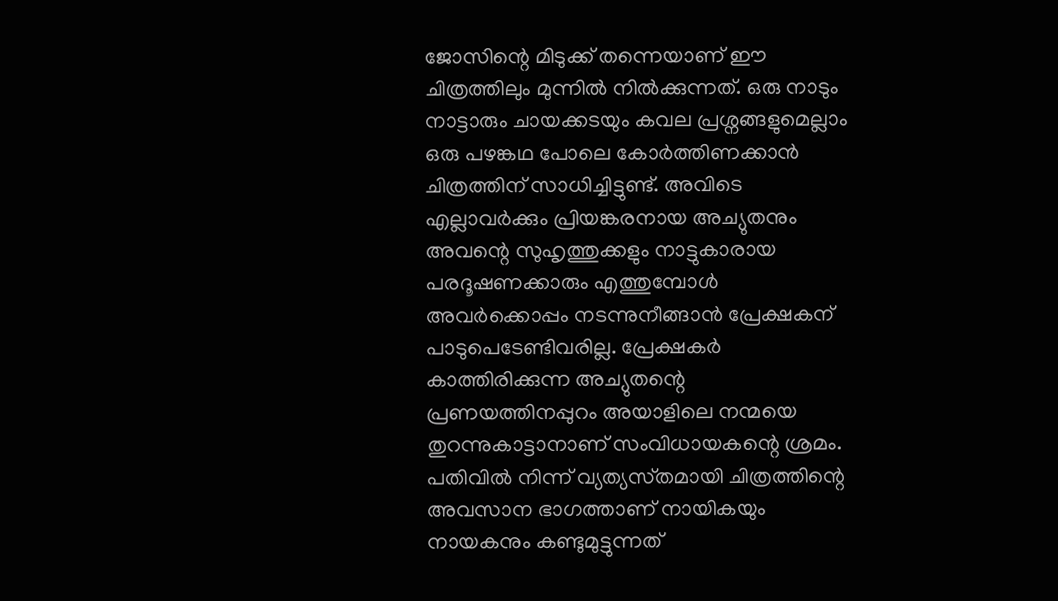ജോസിന്റെ മിടുക്ക് തന്നെയാണ് ഈ ചിത്രത്തിലും മുന്നിൽ നിൽക്കുന്നത്. ഒരു നാടും നാട്ടാരും ചായക്കടയും കവല പ്രശ്നങ്ങളുമെല്ലാം ഒരു പഴങ്കഥ പോലെ കോർത്തിണക്കാൻ ചിത്രത്തിന് സാധിച്ചിട്ടുണ്ട്. അവിടെ എല്ലാവർക്കും പ്രിയങ്കരനായ അച്യുതനും അവന്റെ സുഹൃത്തുക്കളും നാട്ടുകാരായ പരദൂഷണക്കാരും എത്തുമ്പോൾ അവർക്കൊപ്പം നടന്നുനീങ്ങാൻ പ്രേക്ഷകന് പാടുപെടേണ്ടിവരില്ല. പ്രേക്ഷകർ കാത്തിരിക്കുന്ന അച്യുതന്റെ പ്രണയത്തിനപ്പുറം അയാളിലെ നന്മയെ തുറന്നുകാട്ടാനാണ് സംവിധായകന്റെ ശ്രമം. പതിവിൽ നിന്ന് വ്യത്യസ്‌തമായി ചിത്രത്തിന്റെ അവസാന ഭാഗത്താണ് നായികയും നായകനും കണ്ടുമുട്ടുന്നത്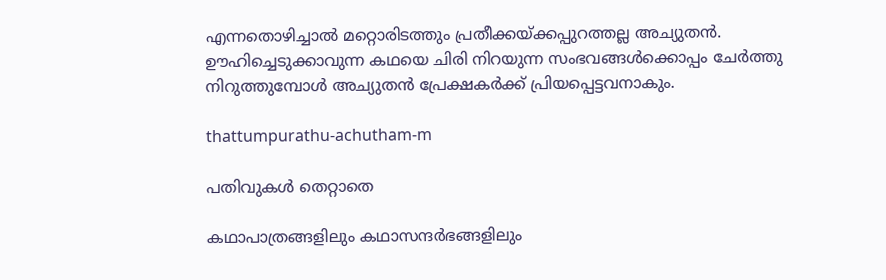എന്നതൊഴിച്ചാൽ മറ്റൊരിടത്തും പ്രതീക്കയ്ക്കപ്പുറത്തല്ല അച്യുതൻ. ഊഹിച്ചെടുക്കാവുന്ന കഥയെ ചിരി നിറയുന്ന സംഭവങ്ങൾക്കൊപ്പം ചേർത്തു നിറുത്തുമ്പോൾ അച്യുതൻ പ്രേക്ഷകർക്ക് പ്രിയപ്പെട്ടവനാകും.

thattumpurathu-achutham-m

പതിവുകൾ തെറ്റാതെ

കഥാപാത്രങ്ങളിലും കഥാസന്ദർഭങ്ങളിലും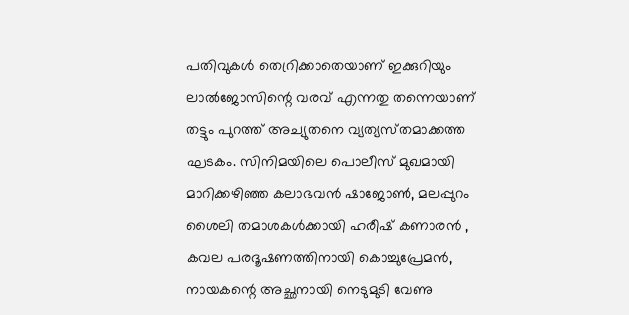പതിവുകൾ തെറ്രിക്കാതെയാണ് ഇക്കുറിയും ലാൽജോസിന്റെ വരവ് എന്നതു തന്നെയാണ് തട്ടും പുറത്ത് അച്യുതനെ വ്യത്യസ്‌തമാക്കത്ത ഘടകം. സിനിമയിലെ പൊലീസ് മുഖമായി മാറിക്കഴിഞ്ഞ കലാഭവൻ ഷാജോൺ, മലപ്പുറം ശൈലി തമാശകൾക്കായി ഹരീഷ് കണാരൻ , കവല പരദൂഷണത്തിനായി കൊച്ചുപ്രേമൻ, നായകന്റെ അച്ഛനായി നെടുമുടി വേണു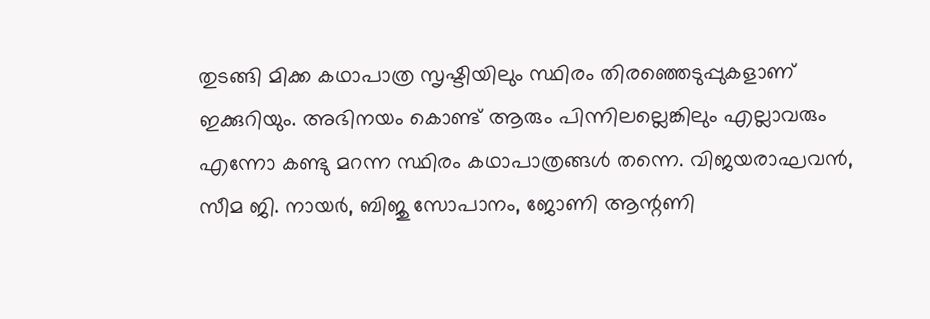തുടങ്ങി മിക്ക കഥാപാത്ര സൃഷ്ടിയിലും സ്ഥിരം തിരഞ്ഞെടുപ്പുകളാണ് ഇക്കുറിയും. അഭിനയം കൊണ്ട് ആരും പിന്നിലല്ലെങ്കിലും എല്ലാവരും എന്നോ കണ്ടു മറന്ന സ്ഥിരം കഥാപാത്രങ്ങൾ തന്നെ. വിജയരാഘവൻ, സീമ ജി. നായർ, ബിജു സോപാനം, ജോണി ആന്റണി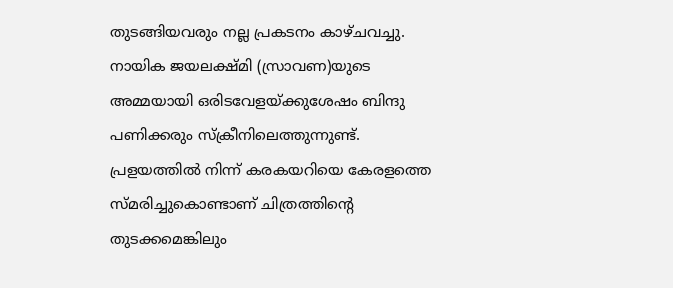തുടങ്ങിയവരും നല്ല പ്രകടനം കാഴ്ചവച്ചു. നായിക ജയലക്ഷ്മി (സ്രാവണ)യുടെ അമ്മയായി ഒരിടവേളയ്‌ക്കുശേഷം ബിന്ദു പണിക്കരും സ്ക്രീനിലെത്തുന്നുണ്ട്. പ്രളയത്തിൽ നിന്ന് കരകയറിയെ കേരളത്തെ സ്‌മരിച്ചുകൊണ്ടാണ് ചിത്രത്തിന്റെ തുടക്കമെങ്കിലും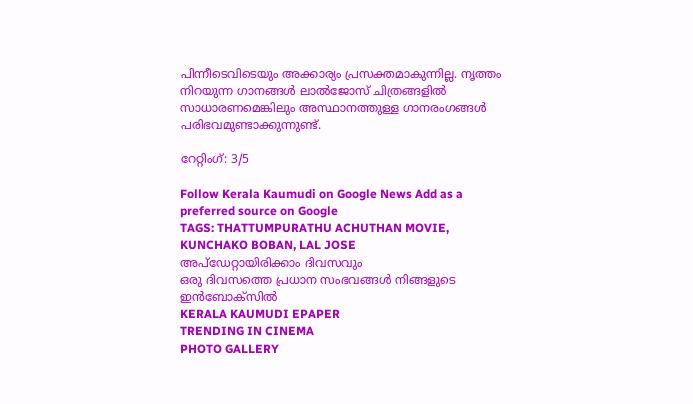പിന്നീടെവിടെയും അക്കാര്യം പ്രസക്തമാകുന്നില്ല. നൃത്തം നിറയുന്ന ഗാനങ്ങൾ ലാൽജോസ് ചിത്രങ്ങളിൽ സാധാരണമെങ്കിലും അസ്ഥാനത്തുള്ള ഗാനരംഗങ്ങൾ പരിഭവമുണ്ടാക്കുന്നുണ്ട്.

റേറ്റിംഗ്: 3/5

Follow Kerala Kaumudi on Google News Add as a preferred source on Google
TAGS: THATTUMPURATHU ACHUTHAN MOVIE, KUNCHAKO BOBAN, LAL JOSE
അപ്ഡേറ്റായിരിക്കാം ദിവസവും
ഒരു ദിവസത്തെ പ്രധാന സംഭവങ്ങൾ നിങ്ങളുടെ ഇൻബോക്സിൽ
KERALA KAUMUDI EPAPER
TRENDING IN CINEMA
PHOTO GALLERY